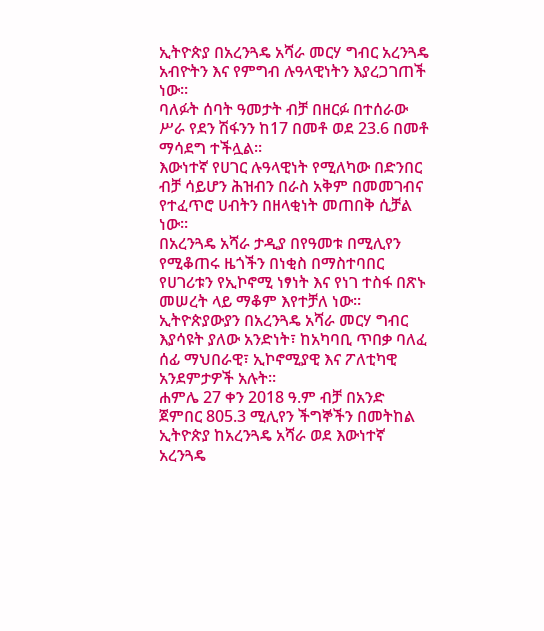ኢትዮጵያ በአረንጓዴ አሻራ መርሃ ግብር አረንጓዴ አብዮትን እና የምግብ ሉዓላዊነትን እያረጋገጠች ነው።
ባለፉት ሰባት ዓመታት ብቻ በዘርፉ በተሰራው ሥራ የደን ሽፋንን ከ17 በመቶ ወደ 23.6 በመቶ ማሳደግ ተችሏል፡፡
እውነተኛ የሀገር ሉዓላዊነት የሚለካው በድንበር ብቻ ሳይሆን ሕዝብን በራስ አቅም በመመገብና የተፈጥሮ ሀብትን በዘላቂነት መጠበቅ ሲቻል ነው፡፡
በአረንጓዴ አሻራ ታዲያ በየዓመቱ በሚሊየን የሚቆጠሩ ዜጎችን በነቂስ በማስተባበር የሀገሪቱን የኢኮኖሚ ነፃነት እና የነገ ተስፋ በጽኑ መሠረት ላይ ማቆም እየተቻለ ነው።
ኢትዮጵያውያን በአረንጓዴ አሻራ መርሃ ግብር እያሳዩት ያለው አንድነት፣ ከአካባቢ ጥበቃ ባለፈ ሰፊ ማህበራዊ፣ ኢኮኖሚያዊ እና ፖለቲካዊ አንደምታዎች አሉት፡፡
ሐምሌ 27 ቀን 2018 ዓ.ም ብቻ በአንድ ጀምበር 805.3 ሚሊየን ችግኞችን በመትከል ኢትዮጵያ ከአረንጓዴ አሻራ ወደ እውነተኛ አረንጓዴ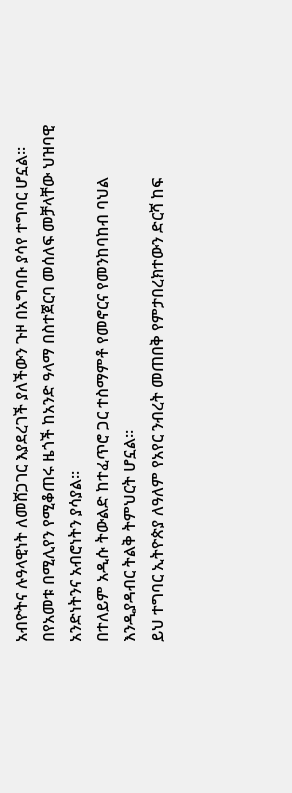አብዮትና ሉዓላዊነት ለመሸጋገር እያደረገች ያለችውን ጉዞ በአግባቡ ያሳየ ተግባር ሆኗል፡፡
በየአመቱ በሚሊየን የሚቆጠሩ ዜጎች ከአንድ ዓላማ በስተጀርባ መሰለፍ መቻላቸው ህዝባዊ አንድነትንና አብሮነትን ያሳያል፡፡
በተለይም አዲሱ ትውልድ ከተፈጥሮ ጋር ተስማምቶ የመኖርና የመንከባከብ ባህል እንዲያዳብር ትልቅ ትምህርት ሆኗል።
ይህ ተግባር ኢትዮጵያ ለዓለም የአየር ንብረት መጠበቅ የምታበረክተውን ድርሻ ከፍ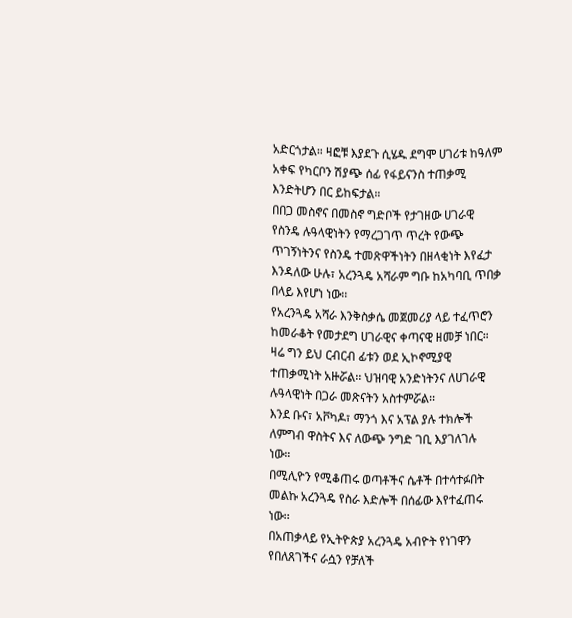አድርጎታል። ዛፎቹ እያደጉ ሲሄዱ ደግሞ ሀገሪቱ ከዓለም አቀፍ የካርቦን ሽያጭ ሰፊ የፋይናንስ ተጠቃሚ እንድትሆን በር ይከፍታል።
በበጋ መስኖና በመስኖ ግድቦች የታገዘው ሀገራዊ የስንዴ ሉዓላዊነትን የማረጋገጥ ጥረት የውጭ ጥገኝነትንና የስንዴ ተመጽዋችነትን በዘላቂነት እየፈታ እንዳለው ሁሉ፣ አረንጓዴ አሻራም ግቡ ከአካባቢ ጥበቃ በላይ እየሆነ ነው፡፡
የአረንጓዴ አሻራ እንቅስቃሴ መጀመሪያ ላይ ተፈጥሮን ከመራቆት የመታደግ ሀገራዊና ቀጣናዊ ዘመቻ ነበር።
ዛሬ ግን ይህ ርብርብ ፊቱን ወደ ኢኮኖሚያዊ ተጠቃሚነት አዙሯል፡፡ ህዝባዊ አንድነትንና ለሀገራዊ ሉዓላዊነት በጋራ መጽናትን አስተምሯል፡፡
እንደ ቡና፣ አቮካዶ፣ ማንጎ እና አፕል ያሉ ተክሎች ለምግብ ዋስትና እና ለውጭ ንግድ ገቢ እያገለገሉ ነው።
በሚሊዮን የሚቆጠሩ ወጣቶችና ሴቶች በተሳተፉበት መልኩ አረንጓዴ የስራ እድሎች በሰፊው እየተፈጠሩ ነው፡፡
በአጠቃላይ የኢትዮጵያ አረንጓዴ አብዮት የነገዋን የበለጸገችና ራሷን የቻለች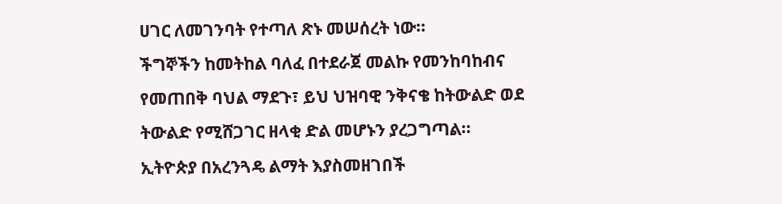ሀገር ለመገንባት የተጣለ ጽኑ መሠሰረት ነው።
ችግኞችን ከመትከል ባለፈ በተደራጀ መልኩ የመንከባከብና የመጠበቅ ባህል ማደጉ፣ ይህ ህዝባዊ ንቅናቄ ከትውልድ ወደ ትውልድ የሚሸጋገር ዘላቂ ድል መሆኑን ያረጋግጣል።
ኢትዮጵያ በአረንጓዴ ልማት እያስመዘገበች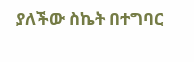ያለችው ስኬት በተግባር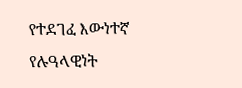የተደገፈ እውነተኛ የሉዓላዊነት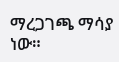ማረጋገጫ ማሳያ ነው።